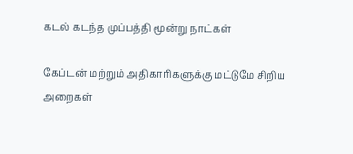கடல் கடந்த முப்பத்தி மூன்று நாட்கள்

கேப்டன் மற்றும் அதிகாரிகளுக்கு மட்டுமே சிறிய அறைகள்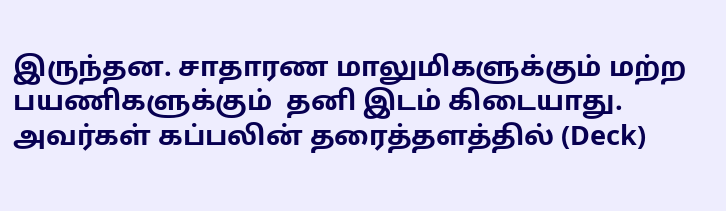இருந்தன. சாதாரண மாலுமிகளுக்கும் மற்ற பயணிகளுக்கும்  தனி இடம் கிடையாது. அவர்கள் கப்பலின் தரைத்தளத்தில் (Deck)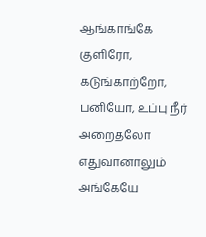ஆங்காங்கே  குளிரோ,  கடுங்காற்றோ, பனியோ, உப்பு நீர் அறைதலோ எதுவானாலும் அங்கேயே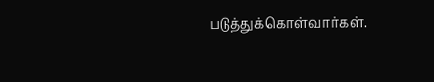படுத்துக்கொள்வார்கள்.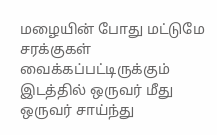மழையின் போது மட்டுமே சரக்குகள் வைக்கப்பட்டிருக்கும் இடத்தில் ஒருவர் மீது ஒருவர் சாய்ந்து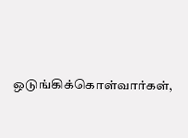ஒடுங்கிக்கொள்வார்கள்,